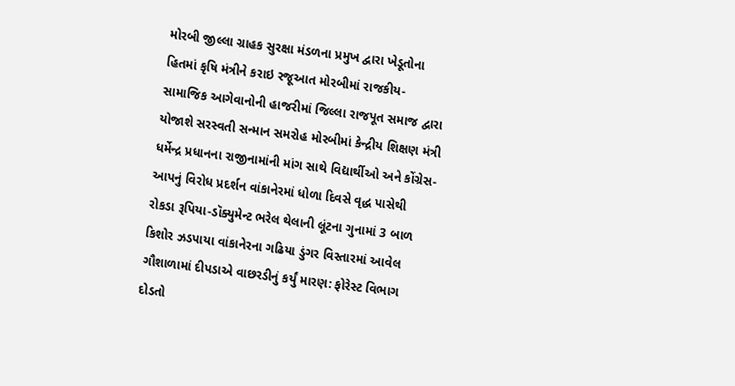મોરબી જીલ્લા ગ્રાહક સુરક્ષા મંડળના પ્રમુખ દ્વારા ખેડૂતોના હિતમાં કૃષિ મંત્રીને કરાઇ રજૂઆત મોરબીમાં રાજકીય-સામાજિક આગેવાનોની હાજરીમાં જિલ્લા રાજપૂત સમાજ દ્વારા યોજાશે સરસ્વતી સન્માન સમરોહ મોરબીમાં કેન્દ્રીય શિક્ષણ મંત્રી ધર્મેન્દ્ર પ્રધાનના રાજીનામાંની માંગ સાથે વિદ્યાર્થીઓ અને કોંગ્રેસ-આપનું વિરોધ પ્રદર્શન વાંકાનેરમાં ધોળા દિવસે વૃદ્ધ પાસેથી રોકડા રૂપિયા-ડૉક્યુમેન્ટ ભરેલ થેલાની લૂંટના ગુનામાં 3 બાળ કિશોર ઝડપાયા વાંકાનેરના ગઢિયા ડુંગર વિસ્તારમાં આવેલ ગૌશાળામાં દીપડાએ વાછરડીનું કર્યું મારણ: ફોરેસ્ટ વિભાગ દોડતો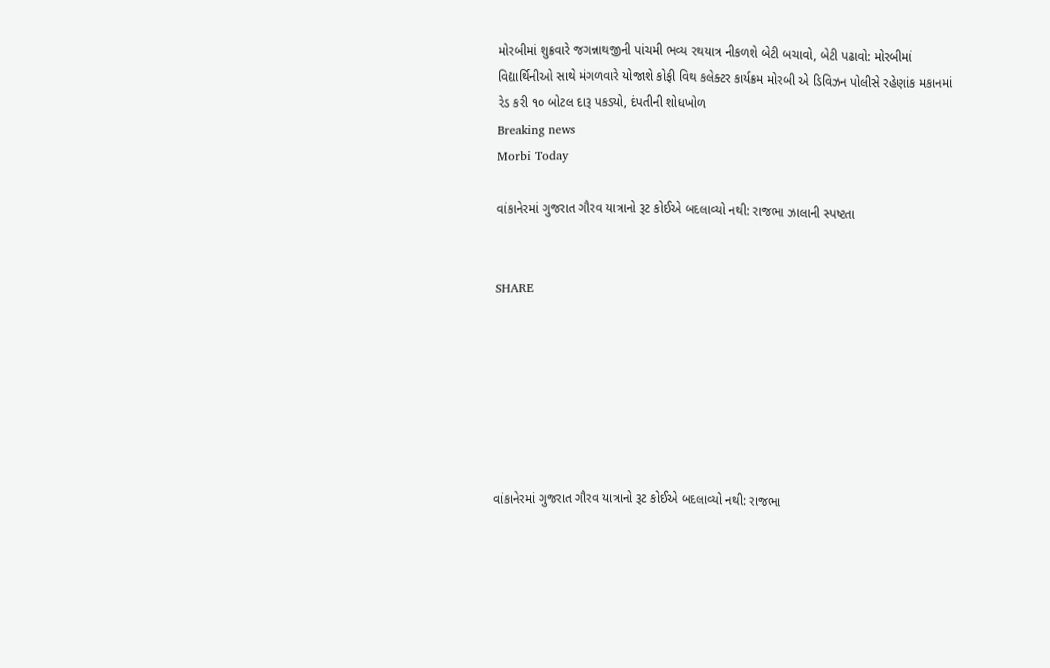મોરબીમાં શુક્રવારે જગન્નાથજીની પાંચમી ભવ્ય રથયાત્ર નીકળશે બેટી બચાવો, બેટી પઢાવો: મોરબીમાં વિદ્યાર્થિનીઓ સાથે મંગળવારે યોજાશે કોફી વિથ કલેક્ટર કાર્યક્રમ મોરબી એ ડિવિઝન પોલીસે રહેણાંક મકાનમાં રેડ કરી ૧૦ બોટલ દારૂ પકડ્યો, દંપતીની શોધખોળ
Breaking news
Morbi Today

વાંકાનેરમાં ગુજરાત ગૌરવ યાત્રાનો રૂટ કોઈએ બદલાવ્યો નથી: રાજભા ઝાલાની સ્પષ્ટતા


SHARE







વાંકાનેરમાં ગુજરાત ગૌરવ યાત્રાનો રૂટ કોઈએ બદલાવ્યો નથી: રાજભા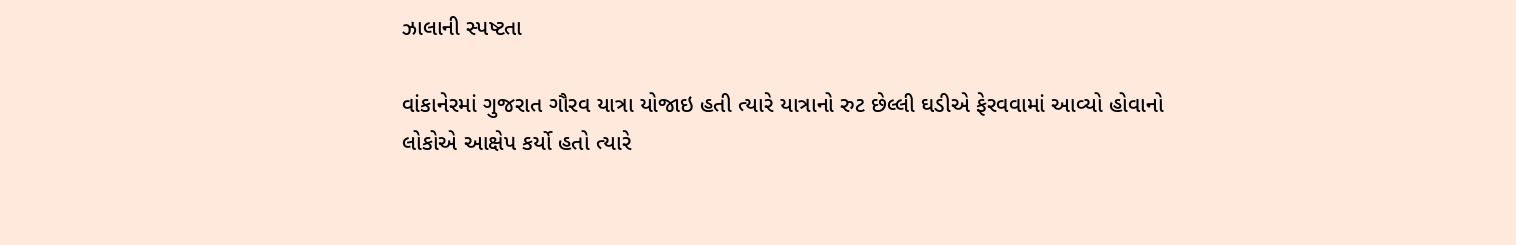ઝાલાની સ્પષ્ટતા

વાંકાનેરમાં ગુજરાત ગૌરવ યાત્રા યોજાઇ હતી ત્યારે યાત્રાનો રુટ છેલ્લી ઘડીએ ફેરવવામાં આવ્યો હોવાનો લોકોએ આક્ષેપ કર્યો હતો ત્યારે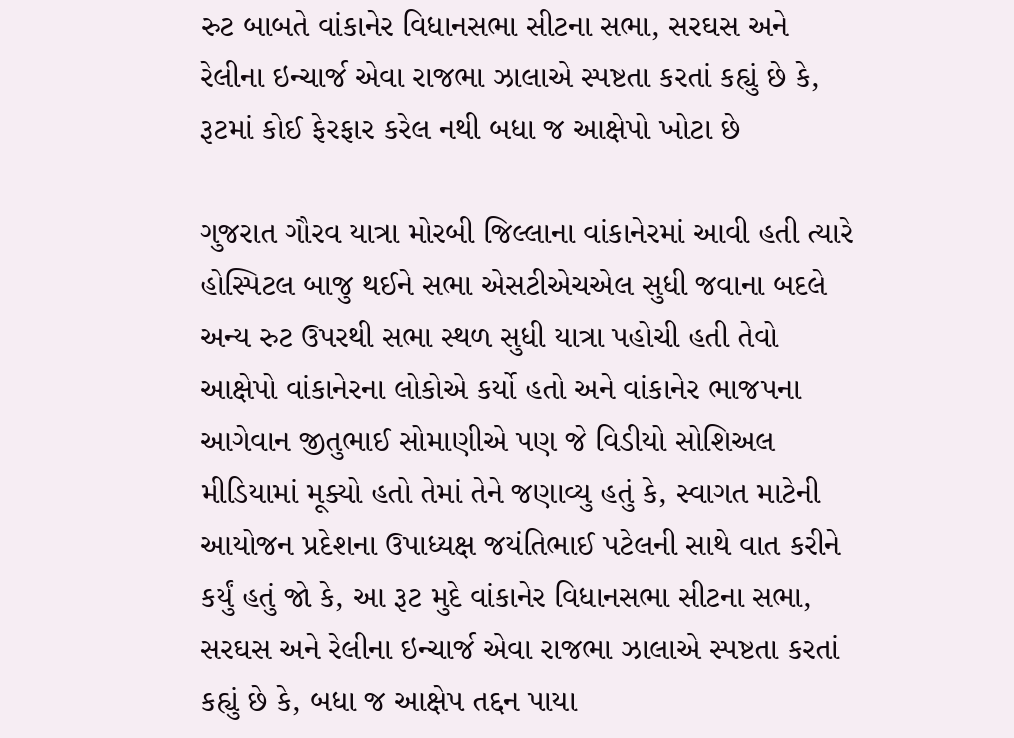રુટ બાબતે વાંકાનેર વિધાનસભા સીટના સભા, સરઘસ અને રેલીના ઇન્ચાર્જ એવા રાજભા ઝાલાએ સ્પષ્ટતા કરતાં કહ્યું છે કે, રૂટમાં કોઈ ફેરફાર કરેલ નથી બધા જ આક્ષેપો ખોટા છે

ગુજરાત ગૌરવ યાત્રા મોરબી જિલ્લાના વાંકાનેરમાં આવી હતી ત્યારે હોસ્પિટલ બાજુ થઈને સભા એસટીએચએલ સુધી જવાના બદલે અન્ય રુટ ઉપરથી સભા સ્થળ સુધી યાત્રા પહોચી હતી તેવો આક્ષેપો વાંકાનેરના લોકોએ કર્યો હતો અને વાંકાનેર ભાજપના આગેવાન જીતુભાઈ સોમાણીએ પણ જે વિડીયો સોશિઅલ મીડિયામાં મૂક્યો હતો તેમાં તેને જણાવ્યુ હતું કે, સ્વાગત માટેની આયોજન પ્રદેશના ઉપાધ્યક્ષ જયંતિભાઈ પટેલની સાથે વાત કરીને કર્યું હતું જો કે, આ રૂટ મુદે વાંકાનેર વિધાનસભા સીટના સભા, સરઘસ અને રેલીના ઇન્ચાર્જ એવા રાજભા ઝાલાએ સ્પષ્ટતા કરતાં કહ્યું છે કે, બધા જ આક્ષેપ તદ્દન પાયા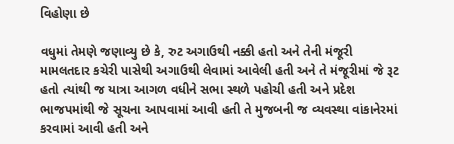વિહોણા છે

વધુમાં તેમણે જણાવ્યુ છે કે, રુટ અગાઉથી નક્કી હતો અને તેની મંજૂરી મામલતદાર કચેરી પાસેથી અગાઉથી લેવામાં આવેલી હતી અને તે મંજૂરીમાં જે રૂટ હતો ત્યાંથી જ યાત્રા આગળ વધીને સભા સ્થળે પહોચી હતી અને પ્રદેશ ભાજપમાંથી જે સૂચના આપવામાં આવી હતી તે મુજબની જ વ્યવસ્થા વાંકાનેરમાં કરવામાં આવી હતી અને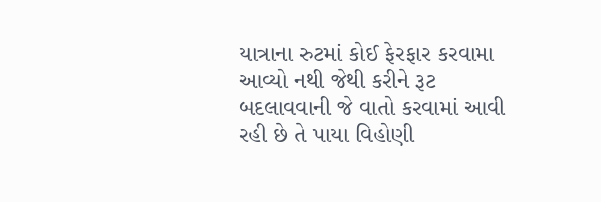યાત્રાના રુટમાં કોઈ ફેરફાર કરવામા આવ્યો નથી જેથી કરીને રૂટ બદલાવવાની જે વાતો કરવામાં આવી રહી છે તે પાયા વિહોણી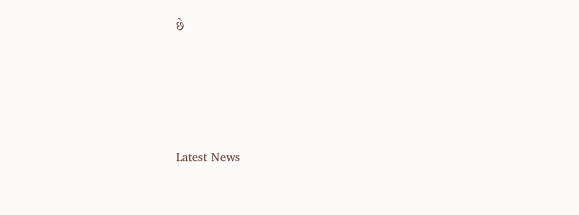છે






Latest News